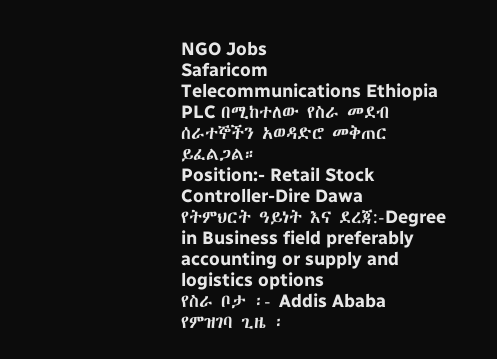NGO Jobs
Safaricom Telecommunications Ethiopia PLC በሚከተለው የስራ መደብ ሰራተኞችን አወዳድሮ መቅጠር ይፈልጋል።
Position:- Retail Stock Controller-Dire Dawa
የትምህርት ዓይነት እና ደረጃ:-Degree in Business field preferably accounting or supply and logistics options
የስራ ቦታ ፡- Addis Ababa
የምዝገባ ጊዜ ፡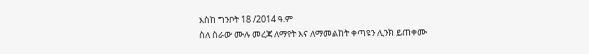እስከ ግንቦት 18 /2014 ዓ.ም
ስለ ስራው ሙሉ መረጃ ለማየት እና ለማመልከት ቀጣዩን ሊንክ ይጠቀሙ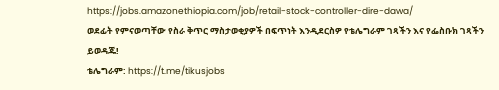https://jobs.amazonethiopia.com/job/retail-stock-controller-dire-dawa/
ወደፊት የምናወጣቸው የስራ ቅጥር ማስታወቂያዎች በፍጥነት እንዲደርስዎ የቴሌግራም ገጻችን እና የፌስቡክ ገጻችን ይወዳጁ!
ቴሌግራም: https://t.me/tikusjobs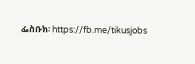ፌስቡክ፡ https://fb.me/tikusjobs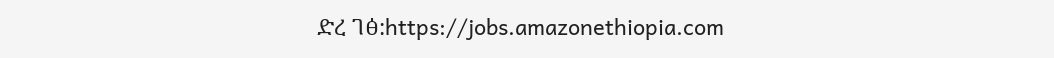ድረ ገፅ:https://jobs.amazonethiopia.com